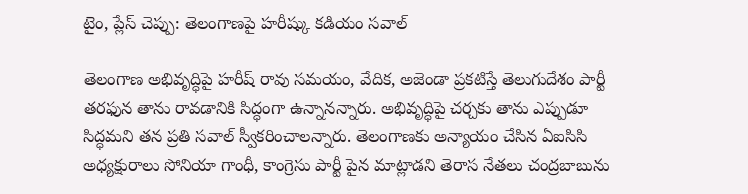టైం, ప్లేస్ చెప్పు: తెలంగాణపై హరీష్కు కడియం సవాల్

తెలంగాణ అభివృద్ధిపై హరీష్ రావు సమయం, వేదిక, అజెండా ప్రకటిస్తే తెలుగుదేశం పార్టీ తరఫున తాను రావడానికి సిద్ధంగా ఉన్నానన్నారు. అభివృద్ధిపై చర్చకు తాను ఎప్పుడూ సిద్ధమని తన ప్రతి సవాల్ స్వీకరించాలన్నారు. తెలంగాణకు అన్యాయం చేసిన ఏఐసిసి అధ్యక్షురాలు సోనియా గాంధీ, కాంగ్రెసు పార్టీ పైన మాట్లాడని తెరాస నేతలు చంద్రబాబును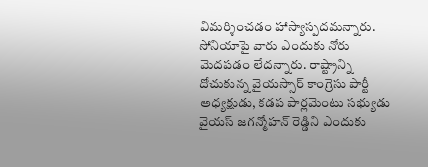విమర్శించడం హాస్యాస్పదమన్నారు.
సోనియాపై వారు ఎందుకు నోరు మెదపడం లేదన్నారు. రాష్ట్రాన్ని దోచుకున్న వైయస్సార్ కాంగ్రెసు పార్టీ అధ్యక్షుడు, కడప పార్లమెంటు సభ్యుడు వైయస్ జగన్మోహన్ రెడ్డిని ఎందుకు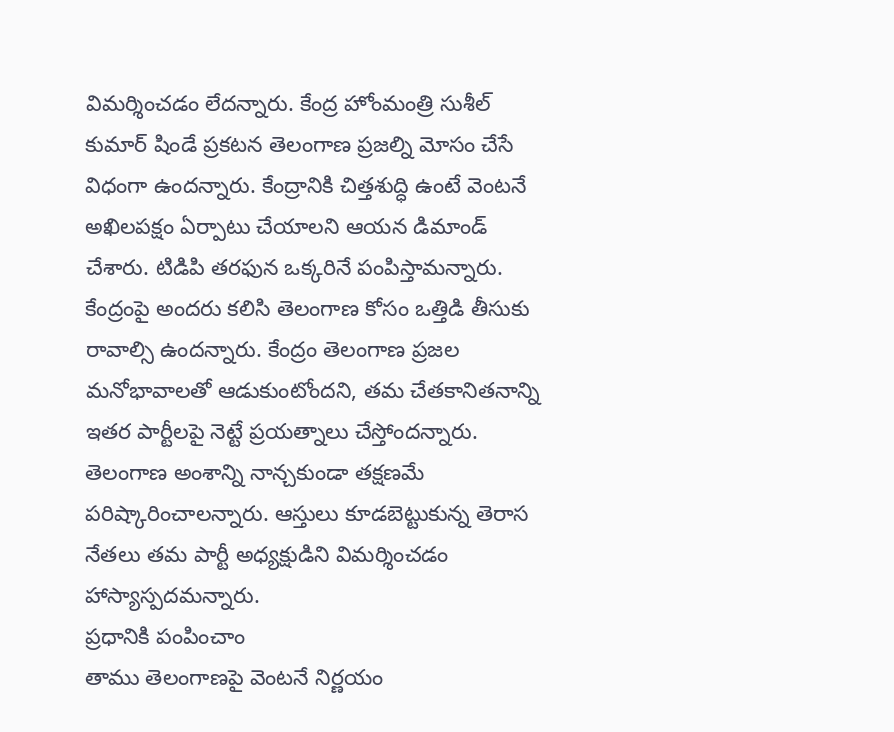విమర్శించడం లేదన్నారు. కేంద్ర హోంమంత్రి సుశీల్ కుమార్ షిండే ప్రకటన తెలంగాణ ప్రజల్ని మోసం చేసే విధంగా ఉందన్నారు. కేంద్రానికి చిత్తశుద్ధి ఉంటే వెంటనే అఖిలపక్షం ఏర్పాటు చేయాలని ఆయన డిమాండ్ చేశారు. టిడిపి తరఫున ఒక్కరినే పంపిస్తామన్నారు.
కేంద్రంపై అందరు కలిసి తెలంగాణ కోసం ఒత్తిడి తీసుకు రావాల్సి ఉందన్నారు. కేంద్రం తెలంగాణ ప్రజల మనోభావాలతో ఆడుకుంటోందని, తమ చేతకానితనాన్ని ఇతర పార్టీలపై నెట్టే ప్రయత్నాలు చేస్తోందన్నారు. తెలంగాణ అంశాన్ని నాన్చకుండా తక్షణమే పరిష్కారించాలన్నారు. ఆస్తులు కూడబెట్టుకున్న తెరాస నేతలు తమ పార్టీ అధ్యక్షుడిని విమర్శించడం హాస్యాస్పదమన్నారు.
ప్రధానికి పంపించాం
తాము తెలంగాణపై వెంటనే నిర్ణయం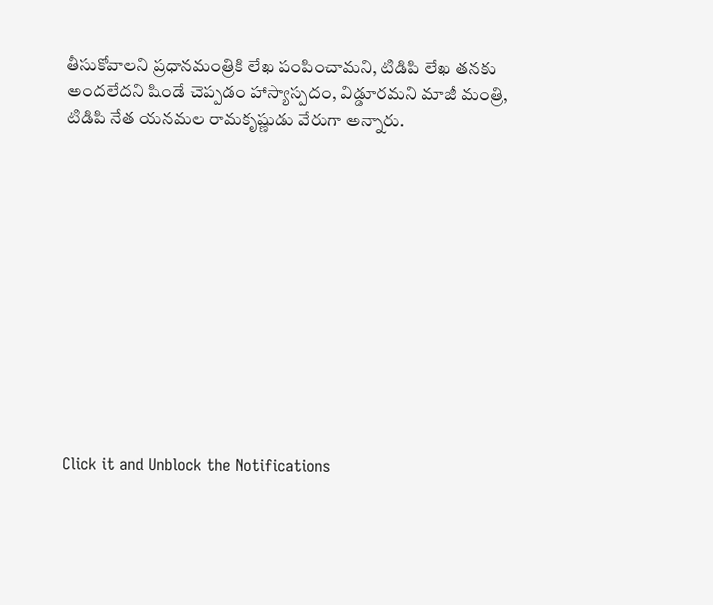తీసుకోవాలని ప్రధానమంత్రికి లేఖ పంపించామని, టిడిపి లేఖ తనకు అందలేదని షిండే చెప్పడం హాస్యాస్పదం, విడ్డూరమని మాజీ మంత్రి, టిడిపి నేత యనమల రామకృష్ణుడు వేరుగా అన్నారు.












Click it and Unblock the Notifications